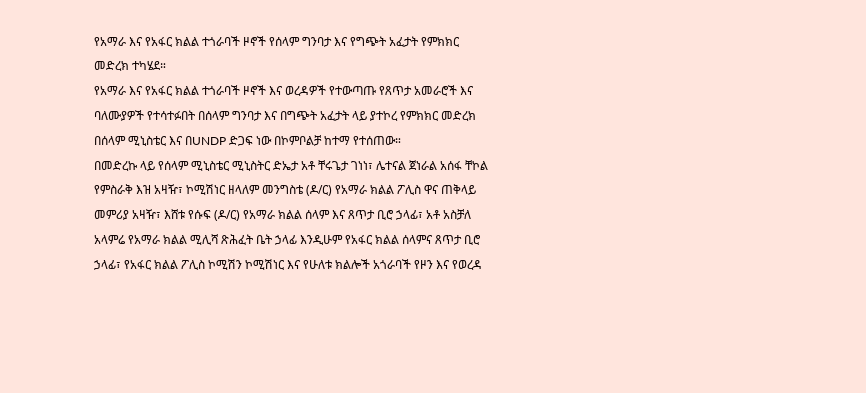የአማራ እና የአፋር ክልል ተጎራባች ዞኖች የሰላም ግንባታ እና የግጭት አፈታት የምክክር መድረክ ተካሄደ።
የአማራ እና የአፋር ክልል ተጎራባች ዞኖች እና ወረዳዎች የተውጣጡ የጸጥታ አመራሮች እና ባለሙያዎች የተሳተፉበት በሰላም ግንባታ እና በግጭት አፈታት ላይ ያተኮረ የምክክር መድረክ በሰላም ሚኒስቴር እና በUNDP ድጋፍ ነው በኮምቦልቻ ከተማ የተሰጠው።
በመድረኩ ላይ የሰላም ሚኒስቴር ሚኒስትር ድኤታ አቶ ቸሩጌታ ገነነ፣ ሌተናል ጀነራል አሰፋ ቸኮል የምስራቅ እዝ አዛዥ፣ ኮሚሽነር ዘላለም መንግስቴ (ዶ/ር) የአማራ ክልል ፖሊስ ዋና ጠቅላይ መምሪያ አዛዥ፣ እሸቱ የሱፍ (ዶ/ር) የአማራ ክልል ሰላም እና ጸጥታ ቢሮ ኃላፊ፣ አቶ አስቻለ አላምሬ የአማራ ክልል ሚሊሻ ጽሕፈት ቤት ኃላፊ እንዲሁም የአፋር ክልል ሰላምና ጸጥታ ቢሮ ኃላፊ፣ የአፋር ክልል ፖሊስ ኮሚሽን ኮሚሽነር እና የሁለቱ ክልሎች አጎራባች የዞን እና የወረዳ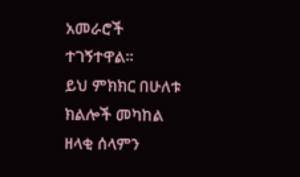አመራሮች ተገኝተዋል።
ይህ ምክክር በሁለቱ ክልሎች መካከል ዘላቂ ሰላምን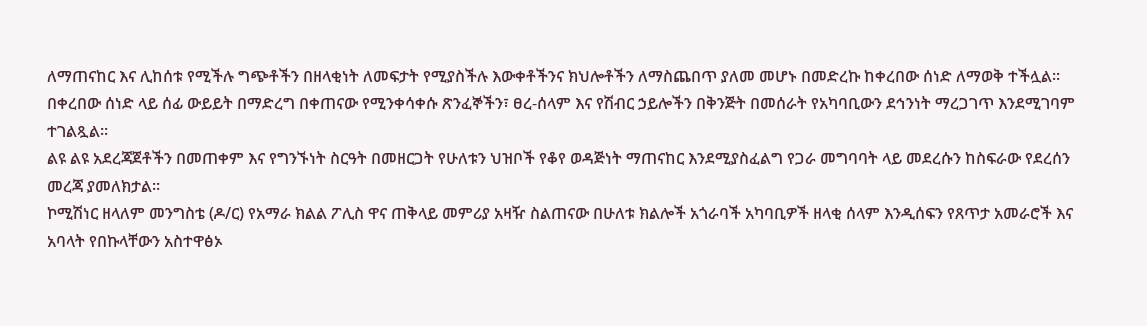ለማጠናከር እና ሊከሰቱ የሚችሉ ግጭቶችን በዘላቂነት ለመፍታት የሚያስችሉ እውቀቶችንና ክህሎቶችን ለማስጨበጥ ያለመ መሆኑ በመድረኩ ከቀረበው ሰነድ ለማወቅ ተችሏል።
በቀረበው ሰነድ ላይ ሰፊ ውይይት በማድረግ በቀጠናው የሚንቀሳቀሱ ጽንፈኞችን፣ ፀረ-ሰላም እና የሽብር ኃይሎችን በቅንጅት በመሰራት የአካባቢውን ደኅንነት ማረጋገጥ እንደሚገባም ተገልጿል።
ልዩ ልዩ አደረጃጀቶችን በመጠቀም እና የግንኙነት ስርዓት በመዘርጋት የሁለቱን ህዝቦች የቆየ ወዳጅነት ማጠናከር እንደሚያስፈልግ የጋራ መግባባት ላይ መደረሱን ከስፍራው የደረሰን መረጃ ያመለክታል።
ኮሚሽነር ዘላለም መንግስቴ (ዶ/ር) የአማራ ክልል ፖሊስ ዋና ጠቅላይ መምሪያ አዛዥ ስልጠናው በሁለቱ ክልሎች አጎራባች አካባቢዎች ዘላቂ ሰላም እንዲሰፍን የጸጥታ አመራሮች እና አባላት የበኩላቸውን አስተዋፅኦ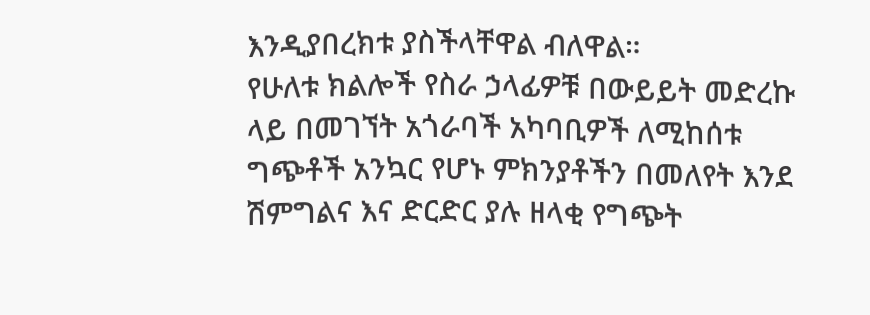እንዲያበረክቱ ያስችላቸዋል ብለዋል።
የሁለቱ ክልሎች የስራ ኃላፊዎቹ በውይይት መድረኩ ላይ በመገኘት አጎራባች አካባቢዎች ለሚከሰቱ ግጭቶች አንኳር የሆኑ ምክንያቶችን በመለየት እንደ ሽምግልና እና ድርድር ያሉ ዘላቂ የግጭት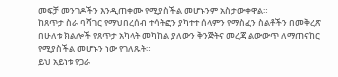መፍቻ መንገዶችን እንዲጠቀሙ የሚያስችል መሆኑንም አስታውቀዋል።
ከጸጥታ ስራ ባሻገር የማህበረሰብ ተሳትፎን ያካተተ ሰላምን የማስፈን ስልቶችን በመቅረጽ በሁለቱ ክልሎች የጸጥታ አካላት መካከል ያለውን ቅንጅትና መረጃ ልውውጥ ለማጠናከር የሚያስችል መሆኑን ነው የገለጹት።
ይህ አይነቱ የጋራ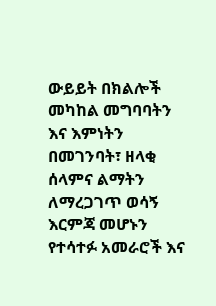ውይይት በክልሎች መካከል መግባባትን እና እምነትን በመገንባት፣ ዘላቂ ሰላምና ልማትን ለማረጋገጥ ወሳኝ እርምጃ መሆኑን የተሳተፉ አመራሮች እና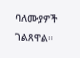ባለሙያዎች ገልጸዋል።